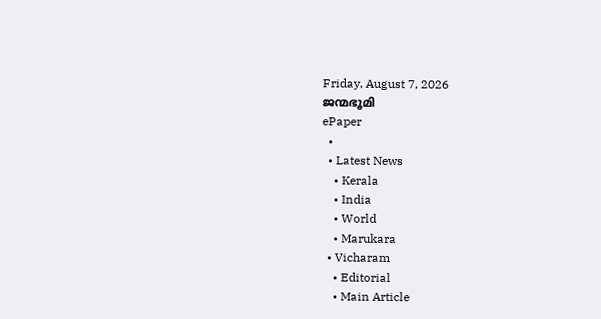Friday, August 7, 2026
ജന്മഭൂമി
ePaper
  •
  • Latest News
    • Kerala
    • India
    • World
    • Marukara
  • Vicharam
    • Editorial
    • Main Article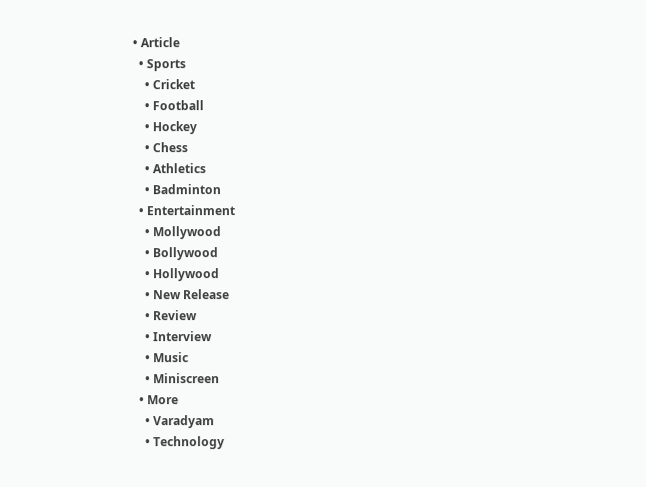• Article
  • Sports
    • Cricket
    • Football
    • Hockey
    • Chess
    • Athletics
    • Badminton
  • Entertainment
    • Mollywood
    • Bollywood
    • Hollywood
    • New Release
    • Review
    • Interview
    • Music
    • Miniscreen
  • More
    • Varadyam
    • Technology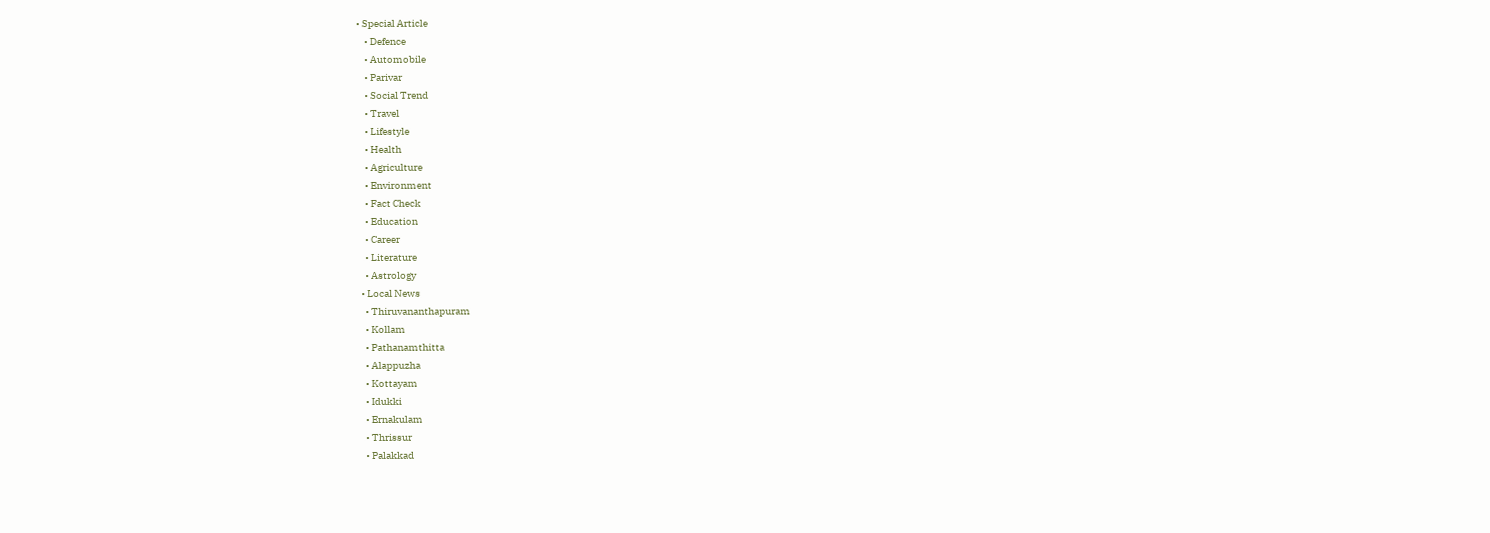• Special Article
    • Defence
    • Automobile
    • Parivar
    • Social Trend
    • Travel
    • Lifestyle
    • Health
    • Agriculture
    • Environment
    • Fact Check
    • Education
    • Career
    • Literature
    • Astrology
  • Local News
    • Thiruvananthapuram
    • Kollam
    • Pathanamthitta
    • Alappuzha
    • Kottayam
    • Idukki
    • Ernakulam
    • Thrissur
    • Palakkad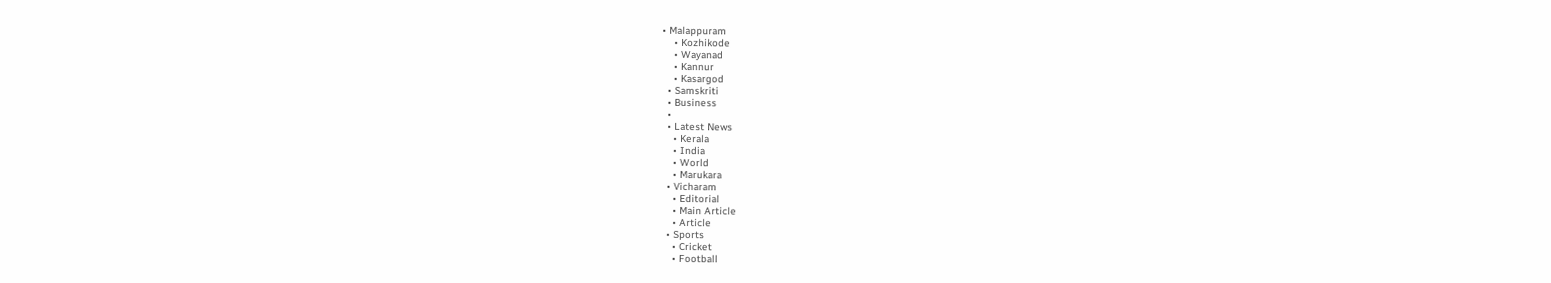• Malappuram
    • Kozhikode
    • Wayanad
    • Kannur
    • Kasargod
  • Samskriti
  • Business
  •
  • Latest News
    • Kerala
    • India
    • World
    • Marukara
  • Vicharam
    • Editorial
    • Main Article
    • Article
  • Sports
    • Cricket
    • Football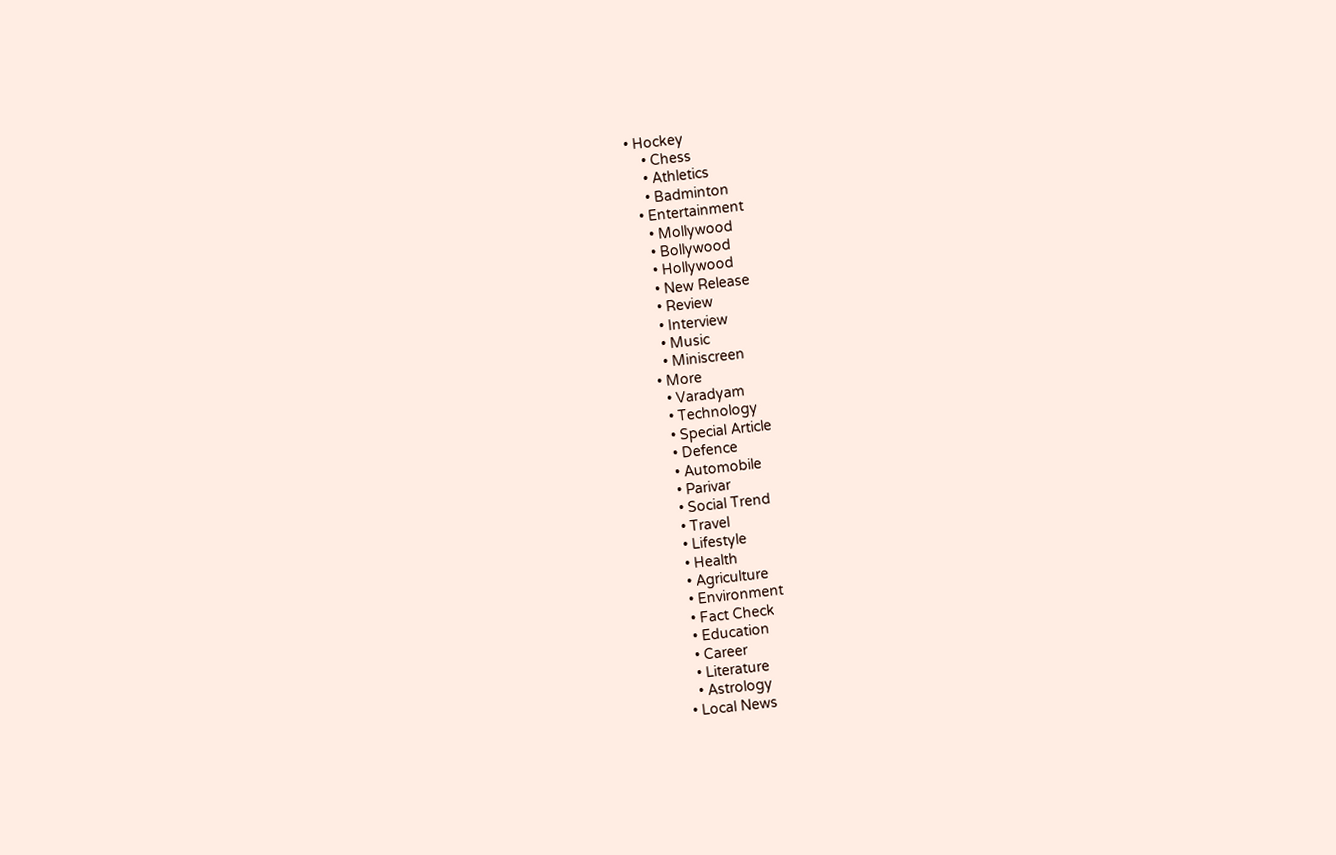• Hockey
    • Chess
    • Athletics
    • Badminton
  • Entertainment
    • Mollywood
    • Bollywood
    • Hollywood
    • New Release
    • Review
    • Interview
    • Music
    • Miniscreen
  • More
    • Varadyam
    • Technology
    • Special Article
    • Defence
    • Automobile
    • Parivar
    • Social Trend
    • Travel
    • Lifestyle
    • Health
    • Agriculture
    • Environment
    • Fact Check
    • Education
    • Career
    • Literature
    • Astrology
  • Local News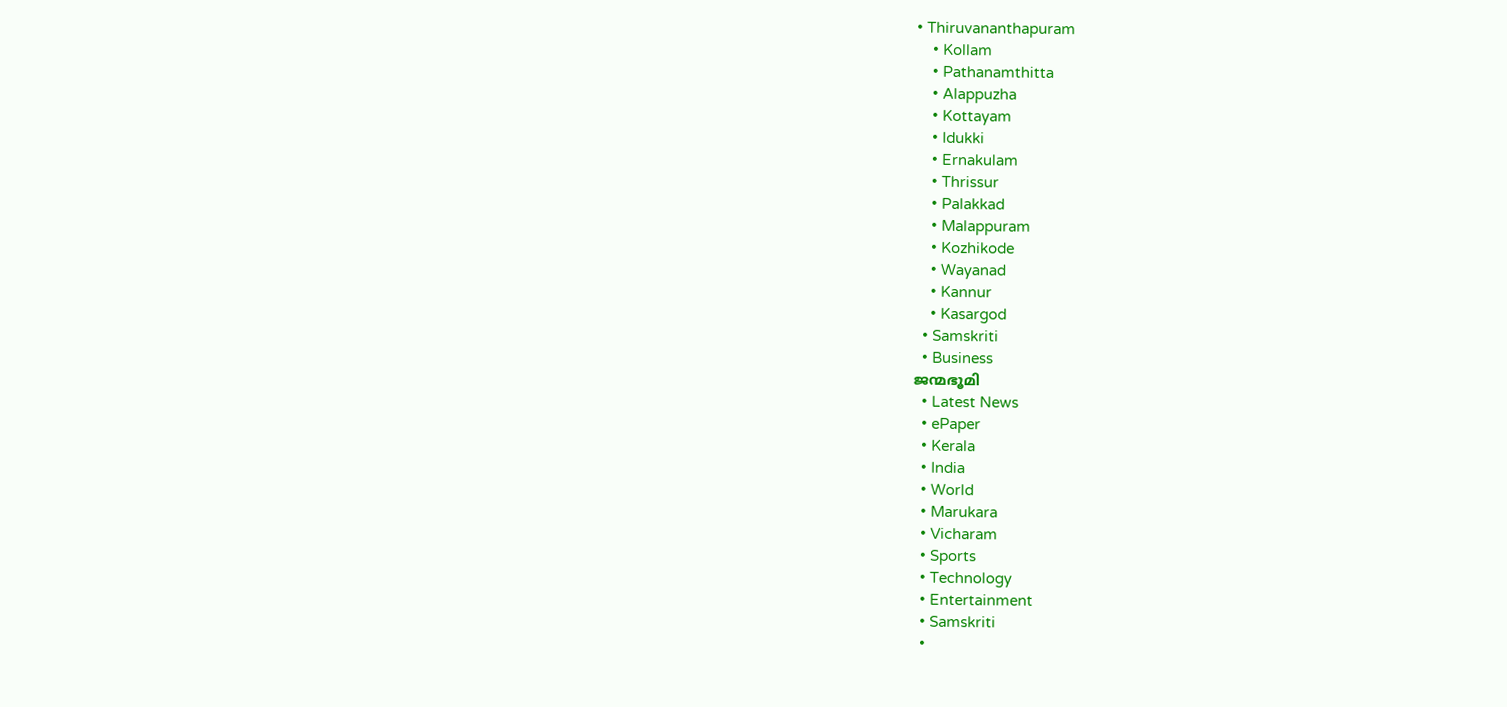• Thiruvananthapuram
    • Kollam
    • Pathanamthitta
    • Alappuzha
    • Kottayam
    • Idukki
    • Ernakulam
    • Thrissur
    • Palakkad
    • Malappuram
    • Kozhikode
    • Wayanad
    • Kannur
    • Kasargod
  • Samskriti
  • Business
ജന്മഭൂമി
  • Latest News
  • ePaper
  • Kerala
  • India
  • World
  • Marukara
  • Vicharam
  • Sports
  • Technology
  • Entertainment
  • Samskriti
  •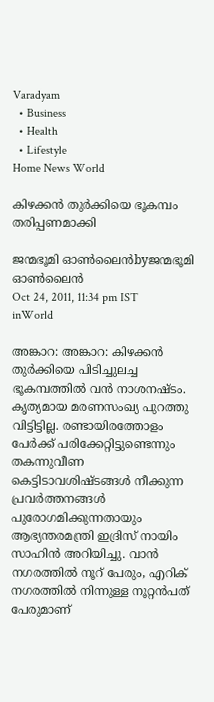Varadyam
  • Business
  • Health
  • Lifestyle
Home News World

കിഴക്കന്‍ തുര്‍ക്കിയെ ഭൂകമ്പം തരിപ്പണമാക്കി

ജന്മഭൂമി ഓണ്‍ലൈന്‍byജന്മഭൂമി ഓണ്‍ലൈന്‍
Oct 24, 2011, 11:34 pm IST
inWorld

അങ്കാറ: അങ്കാറ: കിഴക്കന്‍ തുര്‍ക്കിയെ പിടിച്ചുലച്ച ഭൂകമ്പത്തില്‍ വന്‍ നാശനഷ്ടം. കൃത്യമായ മരണസംഖ്യ പുറത്തു വിട്ടിട്ടില്ല. രണ്ടായിരത്തോളം പേര്‍ക്ക്‌ പരിക്കേറ്റിട്ടുണ്ടെന്നും തകന്നുവീണ കെട്ടിടാവശിഷ്ടങ്ങള്‍ നീക്കുന്ന പ്രവര്‍ത്തനങ്ങള്‍ പുരോഗമിക്കുന്നതായും ആഭ്യന്തരമന്ത്രി ഇദ്രിസ്‌ നായിം സാഹിന്‍ അറിയിച്ചു. വാന്‍ നഗരത്തില്‍ നൂറ്‌ പേരും, എറിക്‌ നഗരത്തില്‍ നിന്നുള്ള നൂറ്റന്‍പത്‌ പേരുമാണ്‌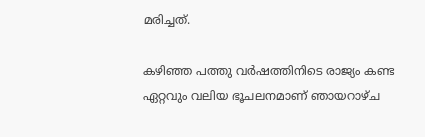മരിച്ചത്‌.

കഴിഞ്ഞ പത്തു വര്‍ഷത്തിനിടെ രാജ്യം കണ്ട ഏറ്റവും വലിയ ഭൂചലനമാണ്‌ ഞായറാഴ്ച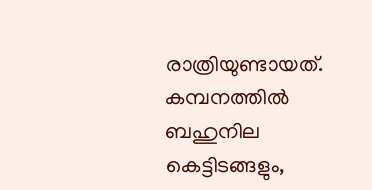രാത്രിയുണ്ടായത്‌. കമ്പനത്തില്‍ ബഹുനില കെട്ടിടങ്ങളും,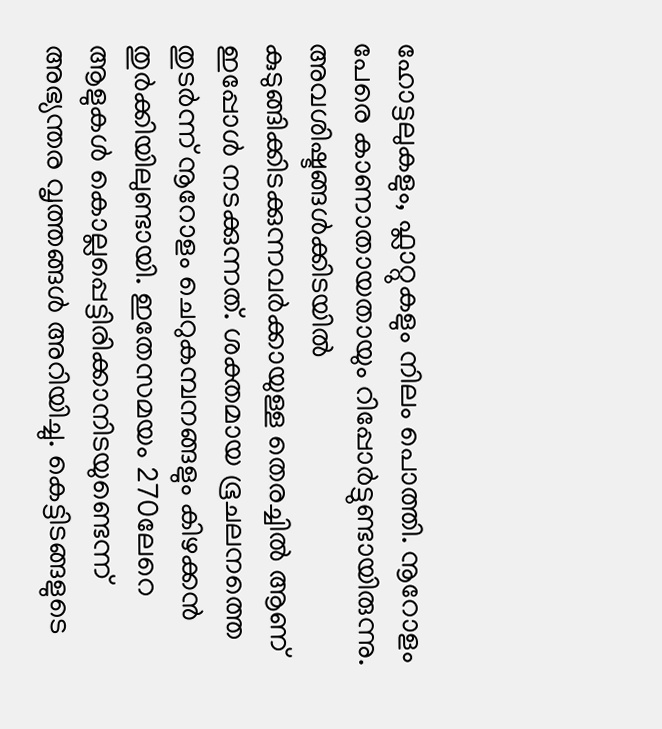ഹോട്ടലുകളും, ഫ്ലാറ്റുകളും നിലം പൊത്തി. നൂറോളം പേരെ കാണാതായതായും റിപ്പോര്‍ട്ടുണ്ടായിരുന്നു. അവശിഷ്ടങ്ങള്‍ക്കിടയില്‍ കുടുങ്ങിക്കിടക്കുന്നവര്‍ക്കായുള്ള തെരച്ചില്‍ ആണ്‌ ഇപ്പോള്‍ നടക്കുന്നത്‌. ശക്തമായ ഭൂചലനത്തെ തുടര്‍ന്ന്‌ നൂറോളം ചെറുകമ്പനങ്ങളും കിഴക്കന്‍ തുര്‍ക്കിയിലുണ്ടായി. ഇതേസമയം 270ലേറെ ആളുകള്‍ കൊല്ലപ്പെട്ടിരിക്കാനിടയുണ്ടെന്ന്‌ അഭ്യന്തര വൃത്തങ്ങള്‍ അറിയിച്ചു. കെട്ടിടങ്ങളുടെ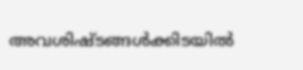അവശിഷ്ടങ്ങള്‍ക്കിടയില്‍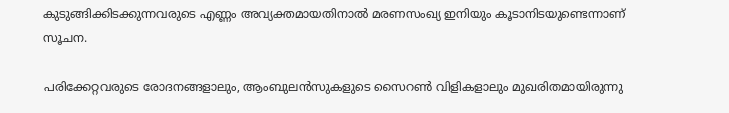കുടുങ്ങിക്കിടക്കുന്നവരുടെ എണ്ണം അവ്യക്തമായതിനാല്‍ മരണസംഖ്യ ഇനിയും കൂടാനിടയുണ്ടെന്നാണ്‌ സൂചന.

പരിക്കേറ്റവരുടെ രോദനങ്ങളാലും, ആംബുലന്‍സുകളുടെ സൈറണ്‍ വിളികളാലും മുഖരിതമായിരുന്നു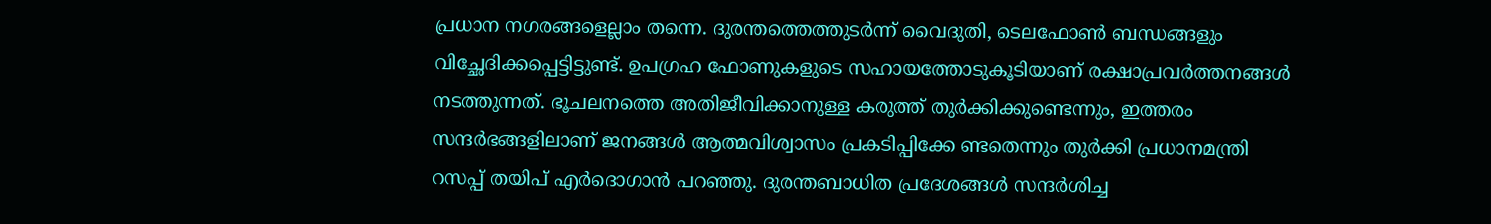പ്രധാന നഗരങ്ങളെല്ലാം തന്നെ. ദുരന്തത്തെത്തുടര്‍ന്ന്‌ വൈദുതി, ടെലഫോണ്‍ ബന്ധങ്ങളും വിച്ഛേദിക്കപ്പെട്ടിട്ടുണ്ട്‌. ഉപഗ്രഹ ഫോണുകളുടെ സഹായത്തോടുകൂടിയാണ്‌ രക്ഷാപ്രവര്‍ത്തനങ്ങള്‍ നടത്തുന്നത്‌. ഭൂചലനത്തെ അതിജീവിക്കാനുള്ള കരുത്ത്‌ തുര്‍ക്കിക്കുണ്ടെന്നും, ഇത്തരം സന്ദര്‍ഭങ്ങളിലാണ്‌ ജനങ്ങള്‍ ആത്മവിശ്വാസം പ്രകടിപ്പിക്കേ ണ്ടതെന്നും തുര്‍ക്കി പ്രധാനമന്ത്രി റസപ്പ്‌ തയിപ്‌ എര്‍ദൊഗാന്‍ പറഞ്ഞു. ദുരന്തബാധിത പ്രദേശങ്ങള്‍ സന്ദര്‍ശിച്ച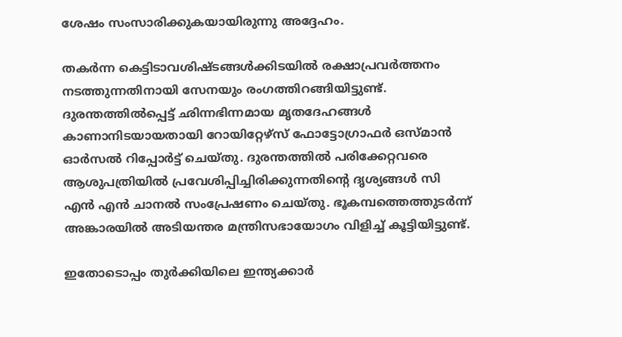ശേഷം സംസാരിക്കുകയായിരുന്നു അദ്ദേഹം.

തകര്‍ന്ന കെട്ടിടാവശിഷ്ടങ്ങള്‍ക്കിടയില്‍ രക്ഷാപ്രവര്‍ത്തനം നടത്തുന്നതിനായി സേനയും രംഗത്തിറങ്ങിയിട്ടുണ്ട്‌. ദുരന്തത്തില്‍പ്പെട്ട്‌ ഛിന്നഭിന്നമായ മൃതദേഹങ്ങള്‍ കാണാനിടയായതായി റോയിറ്റേഴ്സ്‌ ഫോട്ടോഗ്രാഫര്‍ ഒസ്മാന്‍ ഓര്‍സല്‍ റിപ്പോര്‍ട്ട്‌ ചെയ്തു. ദുരന്തത്തില്‍ പരിക്കേറ്റവരെ ആശുപത്രിയില്‍ പ്രവേശിപ്പിച്ചിരിക്കുന്നതിന്റെ ദൃശ്യങ്ങള്‍ സി എന്‍ എന്‍ ചാനല്‍ സംപ്രേഷണം ചെയ്തു. ഭൂകമ്പത്തെത്തുടര്‍ന്ന്‌ അങ്കാരയില്‍ അടിയന്തര മന്ത്രിസഭായോഗം വിളിച്ച്‌ കൂട്ടിയിട്ടുണ്ട്‌.

ഇതോടൊപ്പം തുര്‍ക്കിയിലെ ഇന്ത്യക്കാര്‍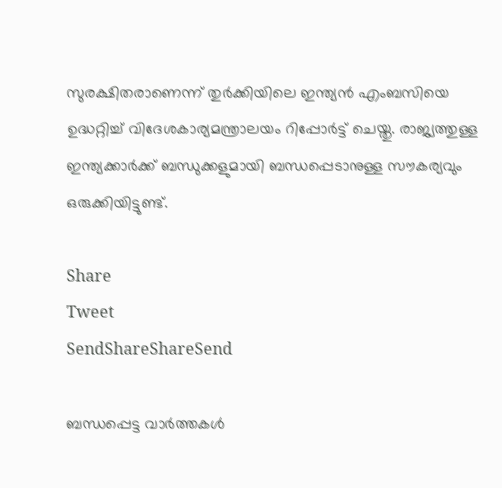സുരക്ഷിതരാണെന്ന്‌ തുര്‍ക്കിയിലെ ഇന്ത്യന്‍ എംബസിയെ ഉദ്ധറ്റിച്ച്‌ വിദേശകാര്യമന്ത്രാലയം റിപ്പോര്‍ട്ട്‌ ചെയ്തു. രാജ്യത്തുള്ള ഇന്ത്യക്കാര്‍ക്ക്‌ ബന്ധുക്കളുമായി ബന്ധപ്പെടാനുള്ള സൗകര്യവും ഒരുക്കിയിട്ടുണ്ട്‌.

Share
Tweet
SendShareShareSend

ബന്ധപ്പെട്ട വാര്‍ത്തകള്‍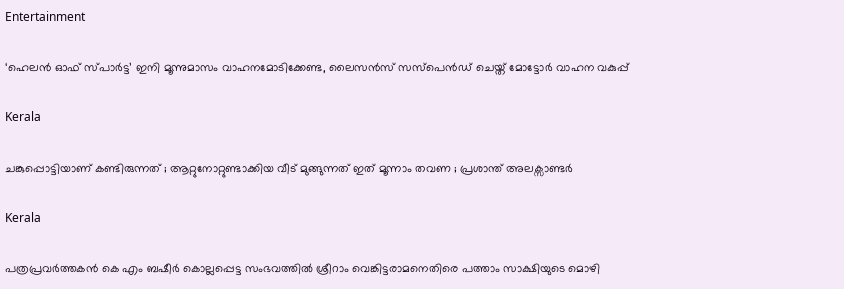Entertainment

‘ഹെലന്‍ ഓഫ് സ്പാര്‍ട്ട’ ഇനി മൂന്നുമാസം വാഹനമോടിക്കേണ്ട, ലൈസന്‍സ് സസ്‌പെന്‍ഡ് ചെയ്ത് മോട്ടോര്‍ വാഹന വകുപ്പ്

Kerala

ചങ്കുപ്പൊട്ടിയാണ് കണ്ടിരുന്നത് ; ആറ്റുനോറ്റുണ്ടാക്കിയ വീട് മുങ്ങുന്നത് ഇത് മൂന്നാം തവണ ; പ്രശാന്ത് അലക്സാണ്ടർ

Kerala

പത്രപ്രവര്‍ത്തകന്‍ കെ എം ബഷീര്‍ കൊല്ലപ്പെട്ട സംഭവത്തില്‍ ശ്രീറാം വെങ്കിട്ടരാമനെതിരെ പത്താം സാക്ഷിയുടെ മൊഴി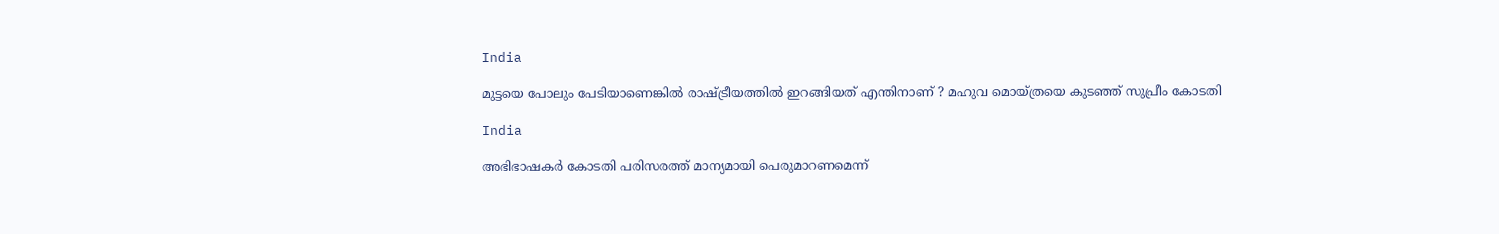India

മുട്ടയെ പോലും പേടിയാണെങ്കിൽ രാഷ്‌ട്രീയത്തിൽ ഇറങ്ങിയത് എന്തിനാണ് ? മഹുവ മൊയ്ത്രയെ കുടഞ്ഞ് സുപ്രീം കോടതി

India

അഭിഭാഷകര്‍ കോടതി പരിസരത്ത് മാന്യമായി പെരുമാറണമെന്ന്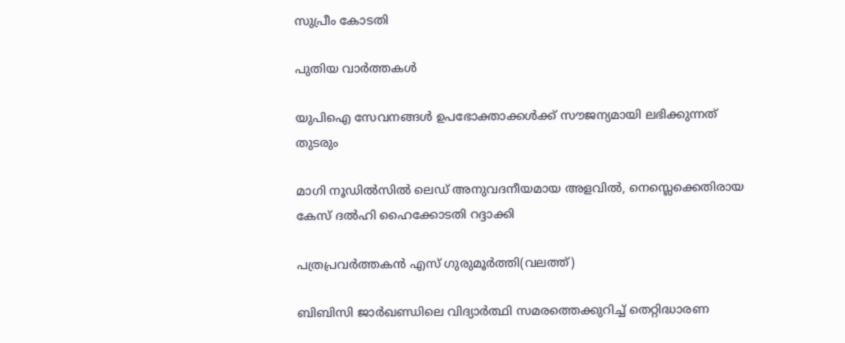സുപ്രീം കോടതി

പുതിയ വാര്‍ത്തകള്‍

യുപിഐ സേവനങ്ങള്‍ ഉപഭോക്താക്കള്‍ക്ക് സൗജന്യമായി ലഭിക്കുന്നത് തുടരും

മാഗി നൂഡില്‍സില്‍ ലെഡ് അനുവദനീയമായ അളവില്‍, നെസ്ലെക്കെതിരായ കേസ് ദല്‍ഹി ഹൈക്കോടതി റദ്ദാക്കി

പത്രപ്രവര്‍ത്തകന്‍ എസ് ഗുരുമൂര്‍ത്തി(വലത്ത്)

ബിബിസി ജാര്‍ഖണ്ഡിലെ വിദ്യാര്‍ത്ഥി സമരത്തെക്കുറിച്ച് തെറ്റിദ്ധാരണ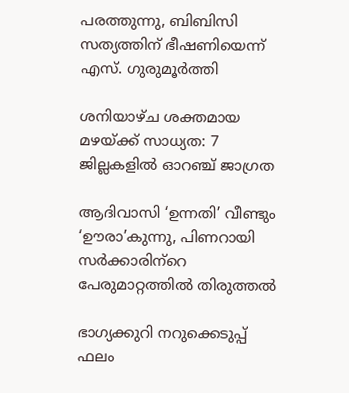പരത്തുന്നു, ബിബിസി സത്യത്തിന് ഭീഷണിയെന്ന് എസ്. ഗുരുമൂര്‍ത്തി

ശനിയാഴ്ച ശക്തമായ മഴയ്‌ക്ക് സാധ്യത: 7 ജില്ലകളില്‍ ഓറഞ്ച് ജാഗ്രത

ആദിവാസി ‘ഉന്നതി’ വീണ്ടും ‘ഊരാ’കുന്നു, പിണറായി സര്‍ക്കാരിന്‌റെ പേരുമാറ്റത്തില്‍ തിരുത്തല്‍

ഭാഗ്യക്കുറി നറുക്കെടുപ്പ് ഫലം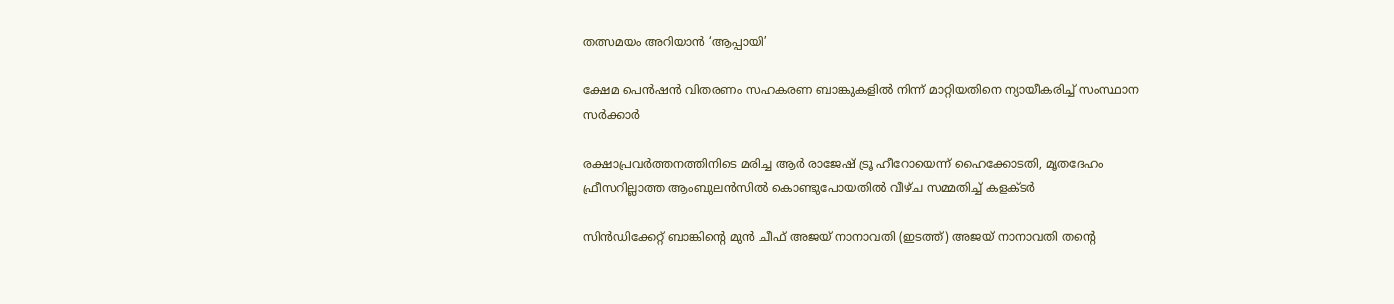തത്സമയം അറിയാന്‍ ‘ആപ്പായി’

ക്ഷേമ പെന്‍ഷന്‍ വിതരണം സഹകരണ ബാങ്കുകളില്‍ നിന്ന് മാറ്റിയതിനെ ന്യായീകരിച്ച് സംസ്ഥാന സര്‍ക്കാര്‍

രക്ഷാപ്രവര്‍ത്തനത്തിനിടെ മരിച്ച ആര്‍ രാജേഷ് ട്രൂ ഹീറോയെന്ന് ഹൈക്കോടതി, മൃതദേഹം ഫ്രീസറില്ലാത്ത ആംബുലന്‍സില്‍ കൊണ്ടുപോയതില്‍ വീഴ്ച സമ്മതിച്ച് കളക്ടര്‍

സിന്‍ഡിക്കേറ്റ് ബാങ്കിന്‍റെ മുന്‍ ചീഫ് അജയ് നാനാവതി (ഇടത്ത്) അജയ് നാനാവതി തന്‍റെ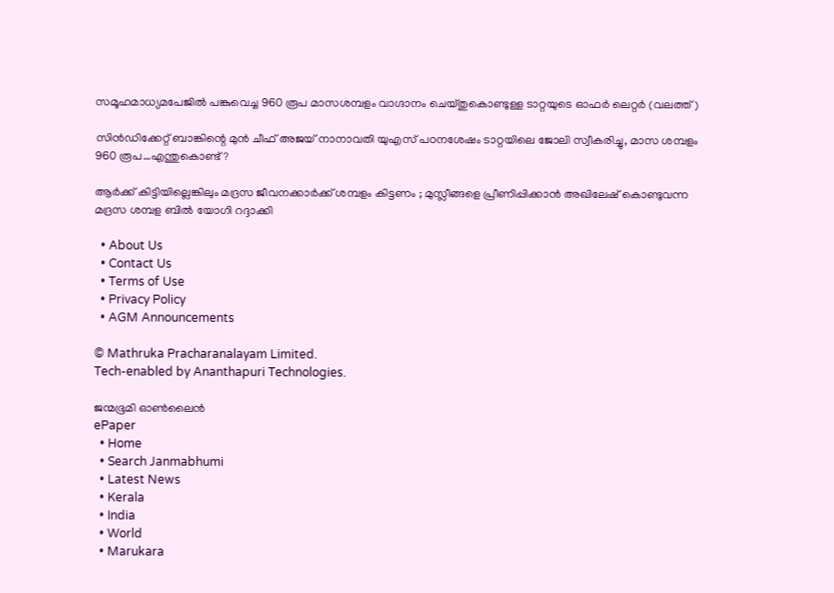സമൂഹമാധ്യമപേജില്‍ പങ്കുവെച്ച 960 രൂപ മാസശമ്പളം വാഗ്ദാനം ചെയ്തുകൊണ്ടുള്ള ടാറ്റയുടെ ഓഫര്‍ ലെറ്റര്‍ (വലത്ത്)

സിന്‍ഡിക്കേറ്റ് ബാങ്കിന്റെ മുന്‍ ചീഫ് അജയ് നാനാവതി യുഎസ് പഠനശേഷം ടാറ്റയിലെ ജോലി സ്വീകരിച്ചു, മാസ ശമ്പളം 960 രൂപ…എന്തുകൊണ്ട്?

ആർക്ക് കിട്ടിയില്ലെങ്കിലും മദ്രസ ജീവനക്കാർക്ക് ശമ്പളം കിട്ടണം ; മുസ്ലീങ്ങളെ പ്രീണിപ്പിക്കാൻ അഖിലേഷ് കൊണ്ടുവന്ന മദ്രസ ശമ്പള ബിൽ യോഗി റദ്ദാക്കി

  • About Us
  • Contact Us
  • Terms of Use
  • Privacy Policy
  • AGM Announcements

© Mathruka Pracharanalayam Limited.
Tech-enabled by Ananthapuri Technologies.

ജന്മഭൂമി ഓണ്‍ലൈന്‍
ePaper
  • Home
  • Search Janmabhumi
  • Latest News
  • Kerala
  • India
  • World
  • Marukara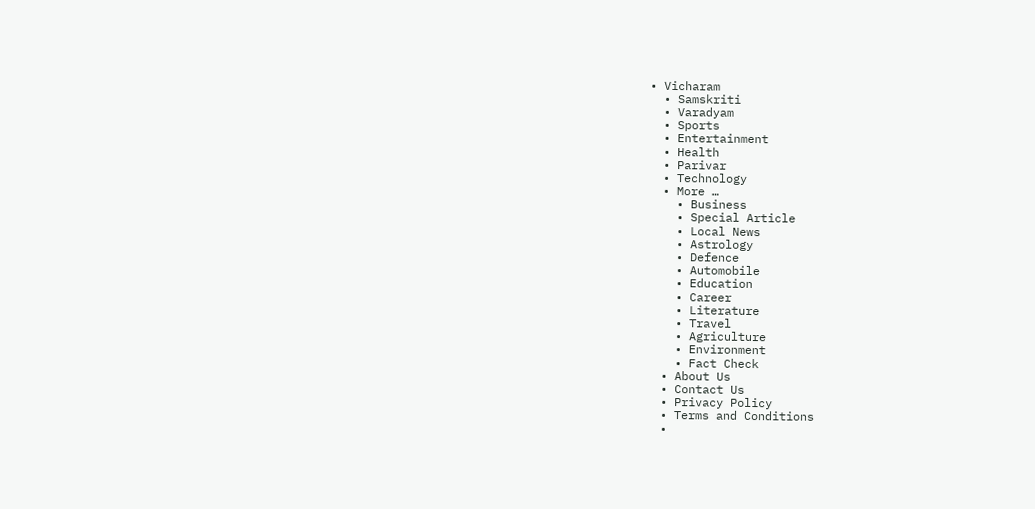• Vicharam
  • Samskriti
  • Varadyam
  • Sports
  • Entertainment
  • Health
  • Parivar
  • Technology
  • More …
    • Business
    • Special Article
    • Local News
    • Astrology
    • Defence
    • Automobile
    • Education
    • Career
    • Literature
    • Travel
    • Agriculture
    • Environment
    • Fact Check
  • About Us
  • Contact Us
  • Privacy Policy
  • Terms and Conditions
  •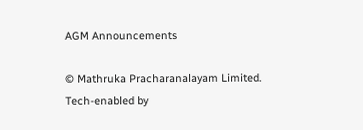AGM Announcements

© Mathruka Pracharanalayam Limited.
Tech-enabled by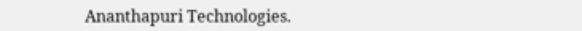Ananthapuri Technologies.